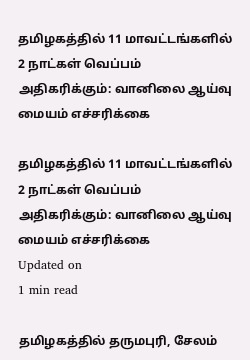தமிழகத்தில் 11 மாவட்டங்களில் 2 நாட்கள் வெப்பம் அதிகரிக்கும்: வானிலை ஆய்வு மையம் எச்சரிக்கை

தமிழகத்தில் 11 மாவட்டங்களில் 2 நாட்கள் வெப்பம் அதிகரிக்கும்: வானிலை ஆய்வு மையம் எச்சரிக்கை
Updated on
1 min read

தமிழகத்தில் தருமபுரி, சேலம்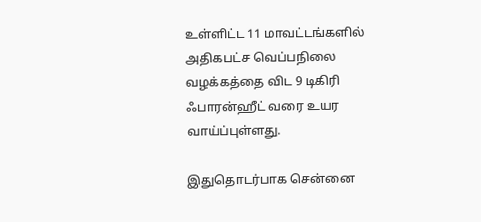உள்ளிட்ட 11 மாவட்டங்களில் அதிகபட்ச வெப்பநிலை வழக்கத்தை விட 9 டிகிரி ஃபாரன்ஹீட் வரை உயர வாய்ப்புள்ளது.

இதுதொடர்பாக சென்னை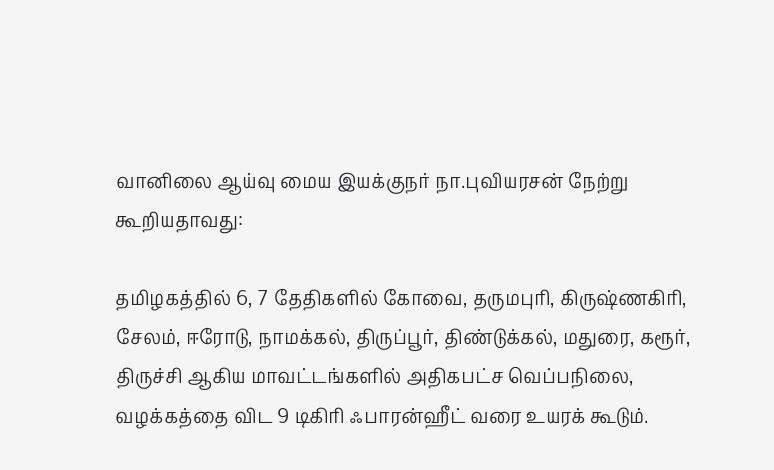வானிலை ஆய்வு மைய இயக்குநர் நா.புவியரசன் நேற்று கூறியதாவது:

தமிழகத்தில் 6, 7 தேதிகளில் கோவை, தருமபுரி, கிருஷ்ணகிரி, சேலம், ஈரோடு, நாமக்கல், திருப்பூர், திண்டுக்கல், மதுரை, கரூர், திருச்சி ஆகிய மாவட்டங்களில் அதிகபட்ச வெப்பநிலை, வழக்கத்தை விட 9 டிகிரி ஃபாரன்ஹீட் வரை உயரக் கூடும்.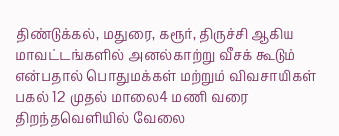திண்டுக்கல், மதுரை, கரூர், திருச்சி ஆகிய மாவட்டங்களில் அனல்காற்று வீசக் கூடும் என்பதால் பொதுமக்கள் மற்றும் விவசாயிகள் பகல் 12 முதல் மாலை4 மணி வரை திறந்தவெளியில் வேலை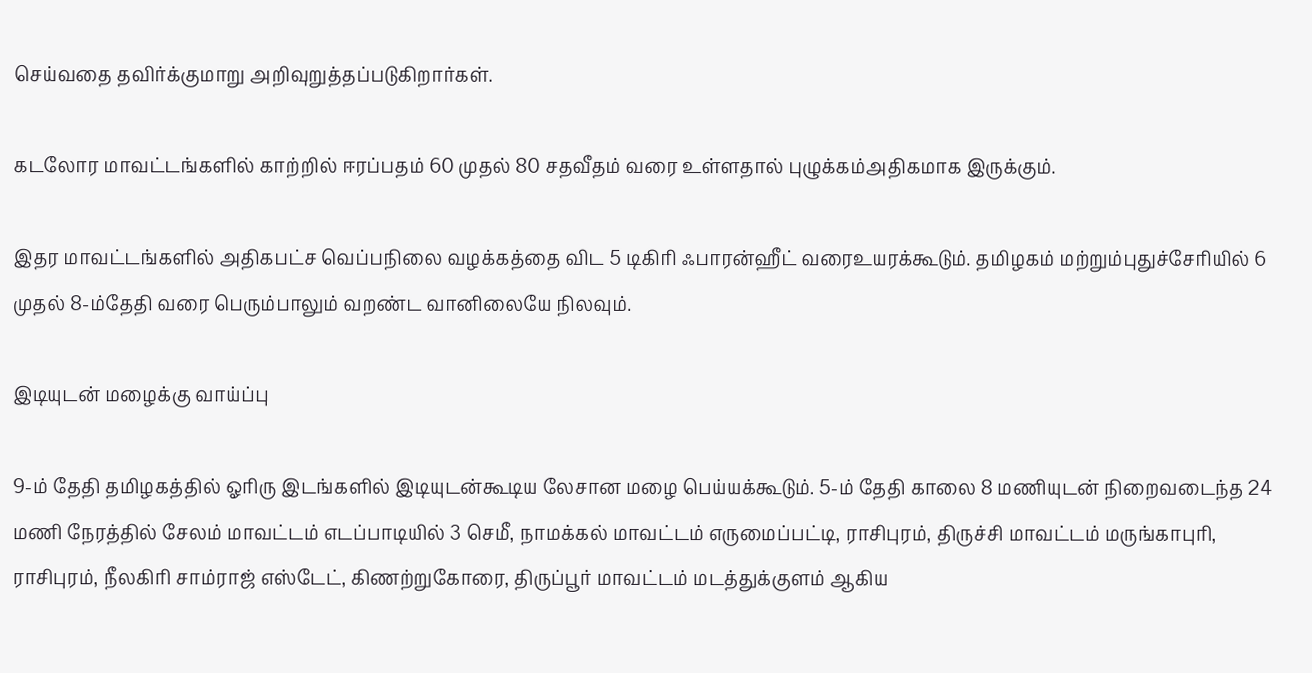செய்வதை தவிர்க்குமாறு அறிவுறுத்தப்படுகிறார்கள்.

கடலோர மாவட்டங்களில் காற்றில் ஈரப்பதம் 60 முதல் 80 சதவீதம் வரை உள்ளதால் புழுக்கம்அதிகமாக இருக்கும்.

இதர மாவட்டங்களில் அதிகபட்ச வெப்பநிலை வழக்கத்தை விட 5 டிகிரி ஃபாரன்ஹீட் வரைஉயரக்கூடும். தமிழகம் மற்றும்புதுச்சேரியில் 6 முதல் 8-ம்தேதி வரை பெரும்பாலும் வறண்ட வானிலையே நிலவும்.

இடியுடன் மழைக்கு வாய்ப்பு

9-ம் தேதி தமிழகத்தில் ஓரிரு இடங்களில் இடியுடன்கூடிய லேசான மழை பெய்யக்கூடும். 5-ம் தேதி காலை 8 மணியுடன் நிறைவடைந்த 24 மணி நேரத்தில் சேலம் மாவட்டம் எடப்பாடியில் 3 செமீ, நாமக்கல் மாவட்டம் எருமைப்பட்டி, ராசிபுரம், திருச்சி மாவட்டம் மருங்காபுரி, ராசிபுரம், நீலகிரி சாம்ராஜ் எஸ்டேட், கிணற்றுகோரை, திருப்பூர் மாவட்டம் மடத்துக்குளம் ஆகிய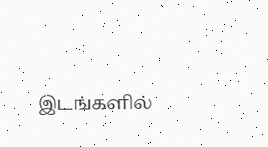இடங்களில்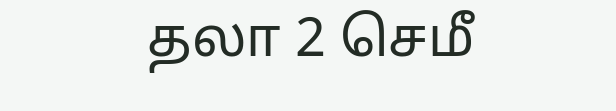தலா 2 செமீ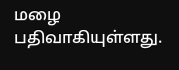மழை பதிவாகியுள்ளது.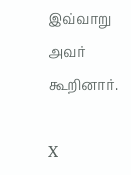இவ்வாறு அவர் கூறினார்.

X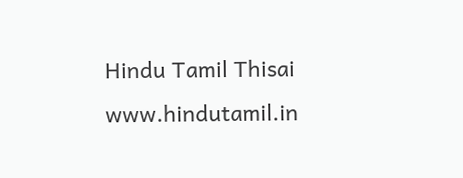Hindu Tamil Thisai
www.hindutamil.in